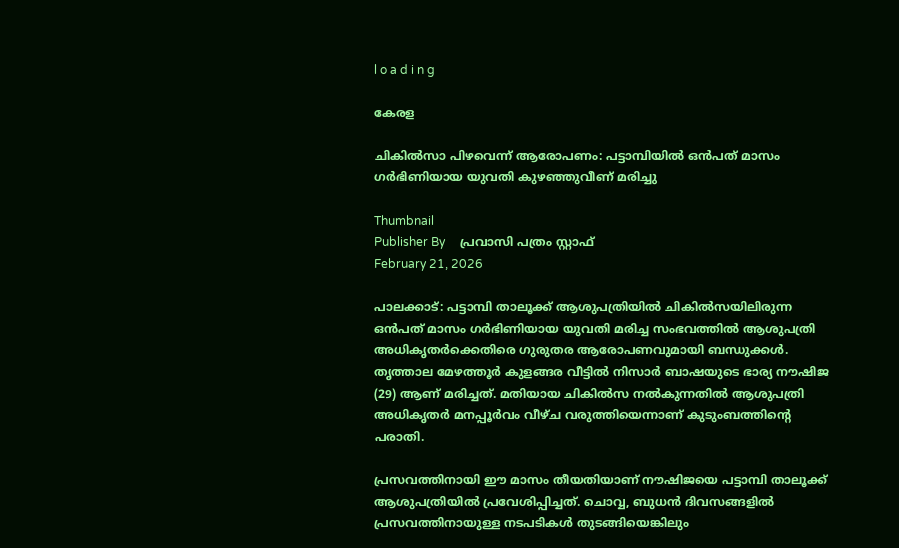l o a d i n g

കേരള

ചികില്‍സാ പിഴവെന്ന് ആരോപണം: പട്ടാമ്പിയില്‍ ഒന്‍പത് മാസം ഗര്‍ഭിണിയായ യുവതി കുഴഞ്ഞുവീണ് മരിച്ചു

Thumbnail
Publisher By     പ്രവാസി പത്രം സ്റ്റാഫ്
February 21, 2026

പാലക്കാട്: പട്ടാമ്പി താലൂക്ക് ആശുപത്രിയില്‍ ചികില്‍സയിലിരുന്ന ഒന്‍പത് മാസം ഗര്‍ഭിണിയായ യുവതി മരിച്ച സംഭവത്തില്‍ ആശുപത്രി അധികൃതര്‍ക്കെതിരെ ഗുരുതര ആരോപണവുമായി ബന്ധുക്കള്‍. തൃത്താല മേഴത്തൂര്‍ കുളങ്ങര വീട്ടില്‍ നിസാര്‍ ബാഷയുടെ ഭാര്യ നൗഷിജ (29) ആണ് മരിച്ചത്. മതിയായ ചികില്‍സ നല്‍കുന്നതില്‍ ആശുപത്രി അധികൃതര്‍ മനപ്പൂര്‍വം വീഴ്ച വരുത്തിയെന്നാണ് കുടുംബത്തിന്റെ പരാതി.

പ്രസവത്തിനായി ഈ മാസം തീയതിയാണ് നൗഷിജയെ പട്ടാമ്പി താലൂക്ക് ആശുപത്രിയില്‍ പ്രവേശിപ്പിച്ചത്. ചൊവ്വ, ബുധന്‍ ദിവസങ്ങളില്‍ പ്രസവത്തിനായുള്ള നടപടികള്‍ തുടങ്ങിയെങ്കിലും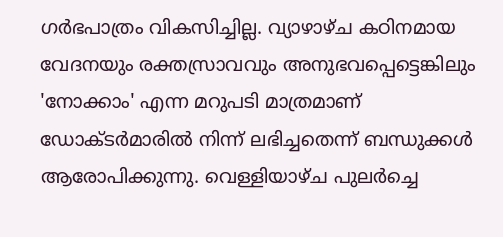ഗര്‍ഭപാത്രം വികസിച്ചില്ല. വ്യാഴാഴ്ച കഠിനമായ വേദനയും രക്തസ്രാവവും അനുഭവപ്പെട്ടെങ്കിലും 'നോക്കാം' എന്ന മറുപടി മാത്രമാണ് ഡോക്ടര്‍മാരില്‍ നിന്ന് ലഭിച്ചതെന്ന് ബന്ധുക്കള്‍ ആരോപിക്കുന്നു. വെള്ളിയാഴ്ച പുലര്‍ച്ചെ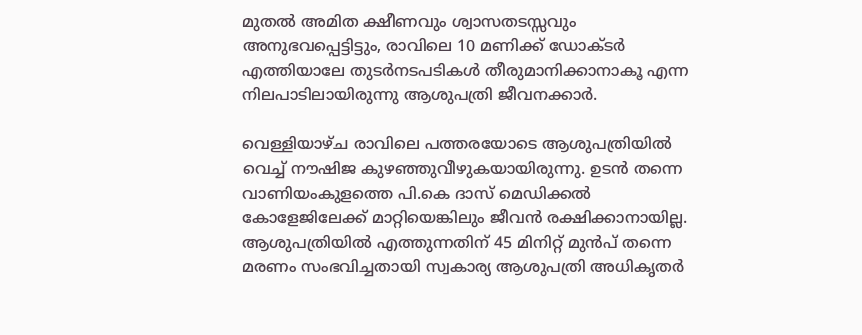മുതല്‍ അമിത ക്ഷീണവും ശ്വാസതടസ്സവും അനുഭവപ്പെട്ടിട്ടും, രാവിലെ 10 മണിക്ക് ഡോക്ടര്‍ എത്തിയാലേ തുടര്‍നടപടികള്‍ തീരുമാനിക്കാനാകൂ എന്ന നിലപാടിലായിരുന്നു ആശുപത്രി ജീവനക്കാര്‍.

വെള്ളിയാഴ്ച രാവിലെ പത്തരയോടെ ആശുപത്രിയില്‍ വെച്ച് നൗഷിജ കുഴഞ്ഞുവീഴുകയായിരുന്നു. ഉടന്‍ തന്നെ വാണിയംകുളത്തെ പി.കെ ദാസ് മെഡിക്കല്‍ കോളേജിലേക്ക് മാറ്റിയെങ്കിലും ജീവന്‍ രക്ഷിക്കാനായില്ല. ആശുപത്രിയില്‍ എത്തുന്നതിന് 45 മിനിറ്റ് മുന്‍പ് തന്നെ മരണം സംഭവിച്ചതായി സ്വകാര്യ ആശുപത്രി അധികൃതര്‍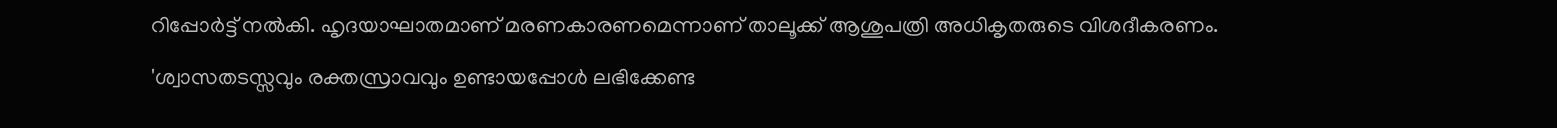റിപ്പോര്‍ട്ട് നല്‍കി. ഹൃദയാഘാതമാണ് മരണകാരണമെന്നാണ് താലൂക്ക് ആശുപത്രി അധികൃതരുടെ വിശദീകരണം.

'ശ്വാസതടസ്സവും രക്തസ്രാവവും ഉണ്ടായപ്പോള്‍ ലഭിക്കേണ്ട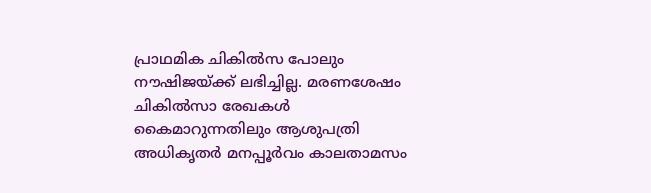പ്രാഥമിക ചികില്‍സ പോലും നൗഷിജയ്ക്ക് ലഭിച്ചില്ല. മരണശേഷം ചികില്‍സാ രേഖകള്‍ കൈമാറുന്നതിലും ആശുപത്രി അധികൃതര്‍ മനപ്പൂര്‍വം കാലതാമസം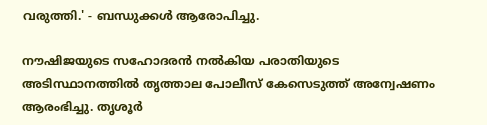വരുത്തി.' - ബന്ധുക്കള്‍ ആരോപിച്ചു.

നൗഷിജയുടെ സഹോദരന്‍ നല്‍കിയ പരാതിയുടെ അടിസ്ഥാനത്തില്‍ തൃത്താല പോലീസ് കേസെടുത്ത് അന്വേഷണം ആരംഭിച്ചു. തൃശൂര്‍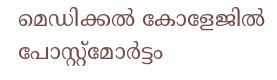മെഡിക്കല്‍ കോളേജില്‍ പോസ്റ്റ്‌മോര്‍ട്ടം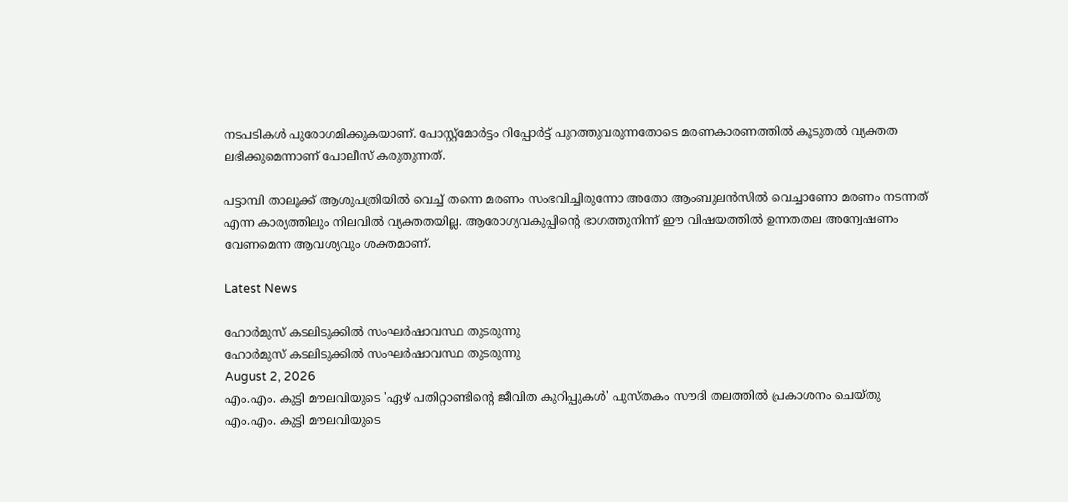നടപടികള്‍ പുരോഗമിക്കുകയാണ്. പോസ്റ്റ്‌മോര്‍ട്ടം റിപ്പോര്‍ട്ട് പുറത്തുവരുന്നതോടെ മരണകാരണത്തില്‍ കൂടുതല്‍ വ്യക്തത ലഭിക്കുമെന്നാണ് പോലീസ് കരുതുന്നത്.

പട്ടാമ്പി താലൂക്ക് ആശുപത്രിയില്‍ വെച്ച് തന്നെ മരണം സംഭവിച്ചിരുന്നോ അതോ ആംബുലന്‍സില്‍ വെച്ചാണോ മരണം നടന്നത് എന്ന കാര്യത്തിലും നിലവില്‍ വ്യക്തതയില്ല. ആരോഗ്യവകുപ്പിന്റെ ഭാഗത്തുനിന്ന് ഈ വിഷയത്തില്‍ ഉന്നതതല അന്വേഷണം വേണമെന്ന ആവശ്യവും ശക്തമാണ്.

Latest News

ഹോര്‍മുസ് കടലിടുക്കില്‍ സംഘര്‍ഷാവസ്ഥ തുടരുന്നു
ഹോര്‍മുസ് കടലിടുക്കില്‍ സംഘര്‍ഷാവസ്ഥ തുടരുന്നു
August 2, 2026
എം.എം. കുട്ടി മൗലവിയുടെ 'ഏഴ് പതിറ്റാണ്ടിന്റെ ജീവിത കുറിപ്പുകള്‍' പുസ്തകം സൗദി തലത്തില്‍ പ്രകാശനം ചെയ്തു
എം.എം. കുട്ടി മൗലവിയുടെ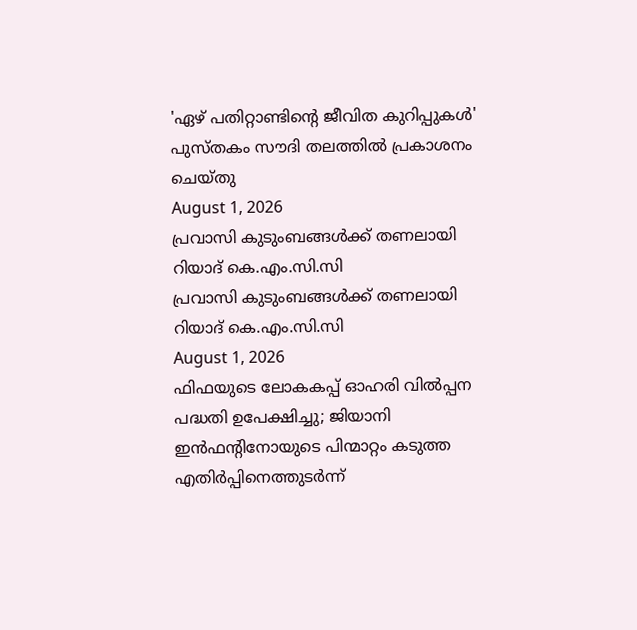'ഏഴ് പതിറ്റാണ്ടിന്റെ ജീവിത കുറിപ്പുകള്‍' പുസ്തകം സൗദി തലത്തില്‍ പ്രകാശനം ചെയ്തു
August 1, 2026
പ്രവാസി കുടുംബങ്ങള്‍ക്ക് തണലായി റിയാദ് കെ.എം.സി.സി
പ്രവാസി കുടുംബങ്ങള്‍ക്ക് തണലായി റിയാദ് കെ.എം.സി.സി
August 1, 2026
ഫിഫയുടെ ലോകകപ്പ് ഓഹരി വില്‍പ്പന പദ്ധതി ഉപേക്ഷിച്ചു; ജിയാനി ഇന്‍ഫന്റിനോയുടെ പിന്മാറ്റം കടുത്ത എതിര്‍പ്പിനെത്തുടര്‍ന്ന്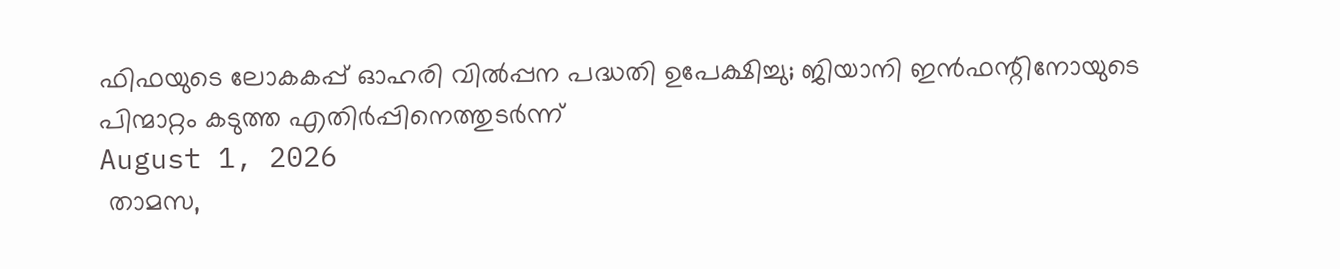ഫിഫയുടെ ലോകകപ്പ് ഓഹരി വില്‍പ്പന പദ്ധതി ഉപേക്ഷിച്ചു; ജിയാനി ഇന്‍ഫന്റിനോയുടെ പിന്മാറ്റം കടുത്ത എതിര്‍പ്പിനെത്തുടര്‍ന്ന്
August 1, 2026
 താമസ,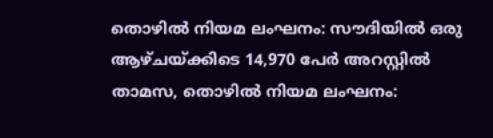തൊഴില്‍ നിയമ ലംഘനം: സൗദിയില്‍ ഒരു ആഴ്ചയ്ക്കിടെ 14,970 പേര്‍ അറസ്റ്റില്‍
താമസ, തൊഴില്‍ നിയമ ലംഘനം: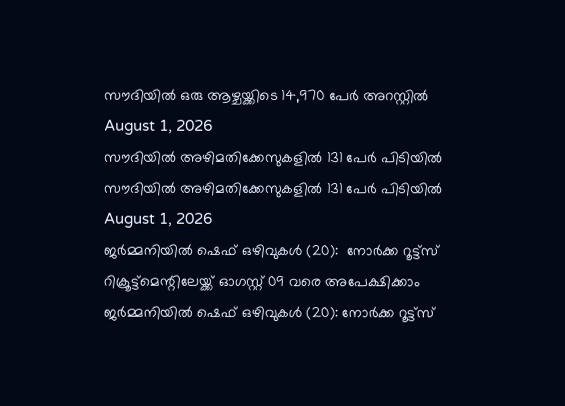സൗദിയില്‍ ഒരു ആഴ്ചയ്ക്കിടെ 14,970 പേര്‍ അറസ്റ്റില്‍
August 1, 2026
സൗദിയില്‍ അഴിമതിക്കേസുകളില്‍ 131 പേര്‍ പിടിയില്‍
സൗദിയില്‍ അഴിമതിക്കേസുകളില്‍ 131 പേര്‍ പിടിയില്‍
August 1, 2026
ജര്‍മ്മനിയില്‍ ഷെഫ് ഒഴിവുകള്‍ (20):  നോര്‍ക്ക റൂട്ട്സ് റിക്രൂട്ട്മെന്റിലേയ്ക്ക് ഓഗസ്റ്റ് 09 വരെ അപേക്ഷിക്കാം
ജര്‍മ്മനിയില്‍ ഷെഫ് ഒഴിവുകള്‍ (20): നോര്‍ക്ക റൂട്ട്സ്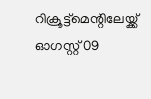റിക്രൂട്ട്മെന്റിലേയ്ക്ക് ഓഗസ്റ്റ് 09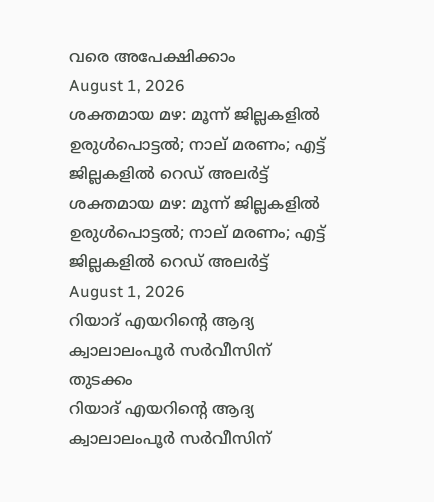വരെ അപേക്ഷിക്കാം
August 1, 2026
ശക്തമായ മഴ: മൂന്ന് ജില്ലകളിൽ ഉരുൾപൊട്ടൽ; നാല് മരണം; എട്ട് ജില്ലകളിൽ റെഡ് അലർട്ട്
ശക്തമായ മഴ: മൂന്ന് ജില്ലകളിൽ ഉരുൾപൊട്ടൽ; നാല് മരണം; എട്ട് ജില്ലകളിൽ റെഡ് അലർട്ട്
August 1, 2026
റിയാദ് എയറിന്റെ ആദ്യ ക്വാലാലംപൂര്‍ സര്‍വീസിന് തുടക്കം
റിയാദ് എയറിന്റെ ആദ്യ ക്വാലാലംപൂര്‍ സര്‍വീസിന്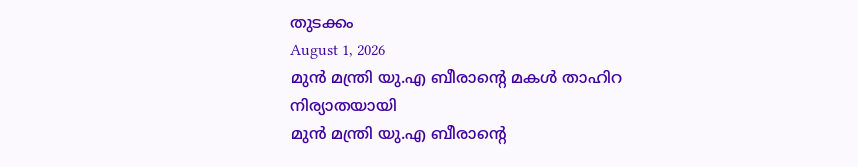തുടക്കം
August 1, 2026
മുന്‍ മന്ത്രി യു.എ ബീരാന്റെ മകള്‍ താഹിറ നിര്യാതയായി
മുന്‍ മന്ത്രി യു.എ ബീരാന്റെ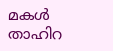മകള്‍ താഹിറ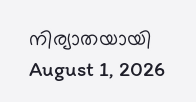നിര്യാതയായി
August 1, 2026